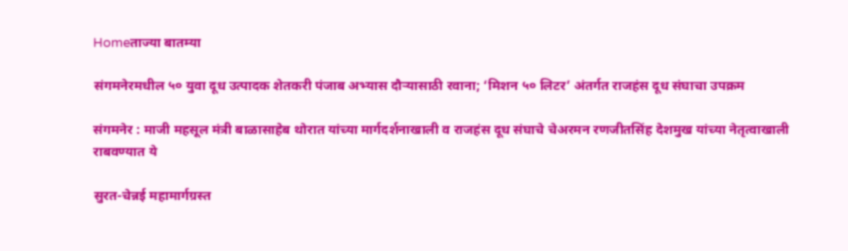Homeताज्या बातम्या

संगमनेरमधील ५० युवा दूध उत्पादक शेतकरी पंजाब अभ्यास दौऱ्यासाठी रवाना; ‘मिशन ५० लिटर’ अंतर्गत राजहंस दूध संघाचा उपक्रम

संगमनेर : माजी महसूल मंत्री बाळासाहेब थोरात यांच्या मार्गदर्शनाखाली व राजहंस दूध संघाचे चेअरमन रणजीतसिंह देशमुख यांच्या नेतृत्वाखाली राबवण्यात ये

सुरत-चेन्नई महामार्गग्रस्त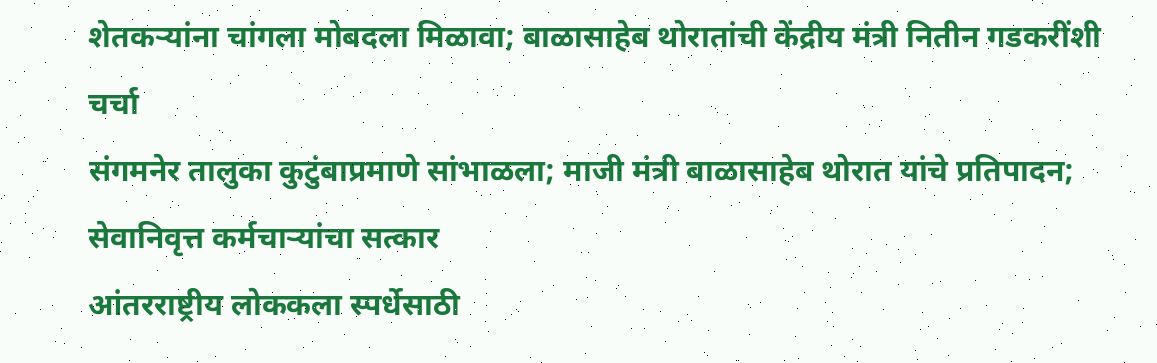शेतकऱ्यांना चांगला मोबदला मिळावा; बाळासाहेब थोरातांची केंद्रीय मंत्री नितीन गडकरींशी चर्चा
संगमनेर तालुका कुटुंबाप्रमाणे सांभाळला; माजी मंत्री बाळासाहेब थोरात यांचे प्रतिपादन; सेवानिवृत्त कर्मचाऱ्यांचा सत्कार
आंतरराष्ट्रीय लोककला स्पर्धेसाठी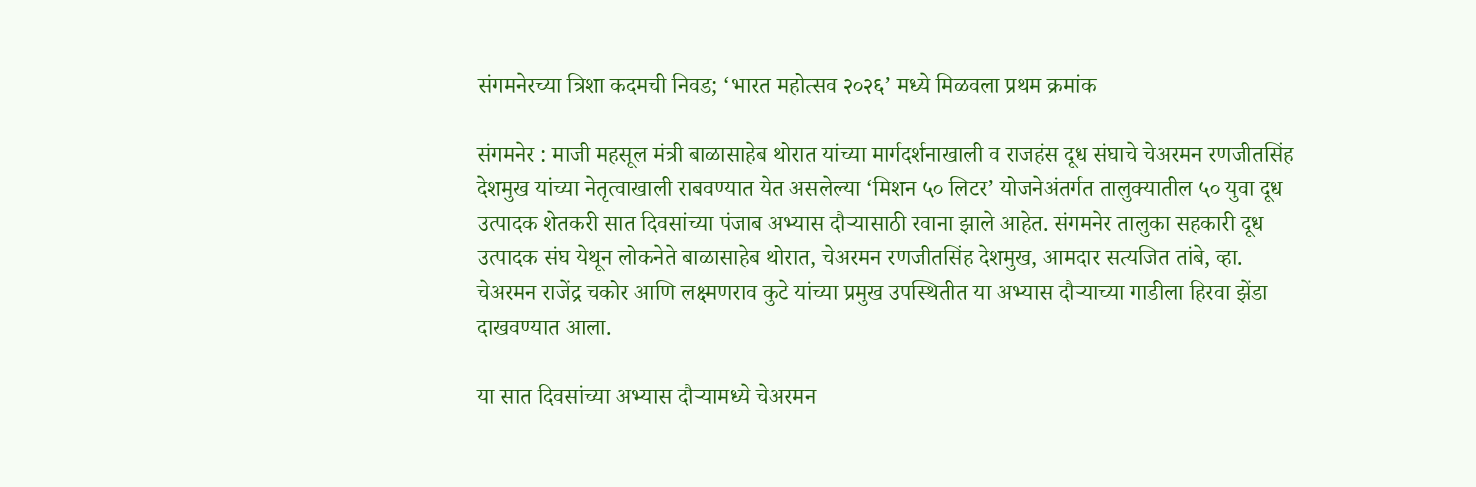संगमनेरच्या त्रिशा कदमची निवड; ‘भारत महोत्सव २०२६’ मध्ये मिळवला प्रथम क्रमांक

संगमनेर : माजी महसूल मंत्री बाळासाहेब थोरात यांच्या मार्गदर्शनाखाली व राजहंस दूध संघाचे चेअरमन रणजीतसिंह देशमुख यांच्या नेतृत्वाखाली राबवण्यात येत असलेल्या ‘मिशन ५० लिटर’ योजनेअंतर्गत तालुक्यातील ५० युवा दूध उत्पादक शेतकरी सात दिवसांच्या पंजाब अभ्यास दौऱ्यासाठी रवाना झाले आहेत. संगमनेर तालुका सहकारी दूध उत्पादक संघ येथून लोकनेते बाळासाहेब थोरात, चेअरमन रणजीतसिंह देशमुख, आमदार सत्यजित तांबे, व्हा. चेअरमन राजेंद्र चकोर आणि लक्ष्मणराव कुटे यांच्या प्रमुख उपस्थितीत या अभ्यास दौऱ्याच्या गाडीला हिरवा झेंडा दाखवण्यात आला.

या सात दिवसांच्या अभ्यास दौऱ्यामध्ये चेअरमन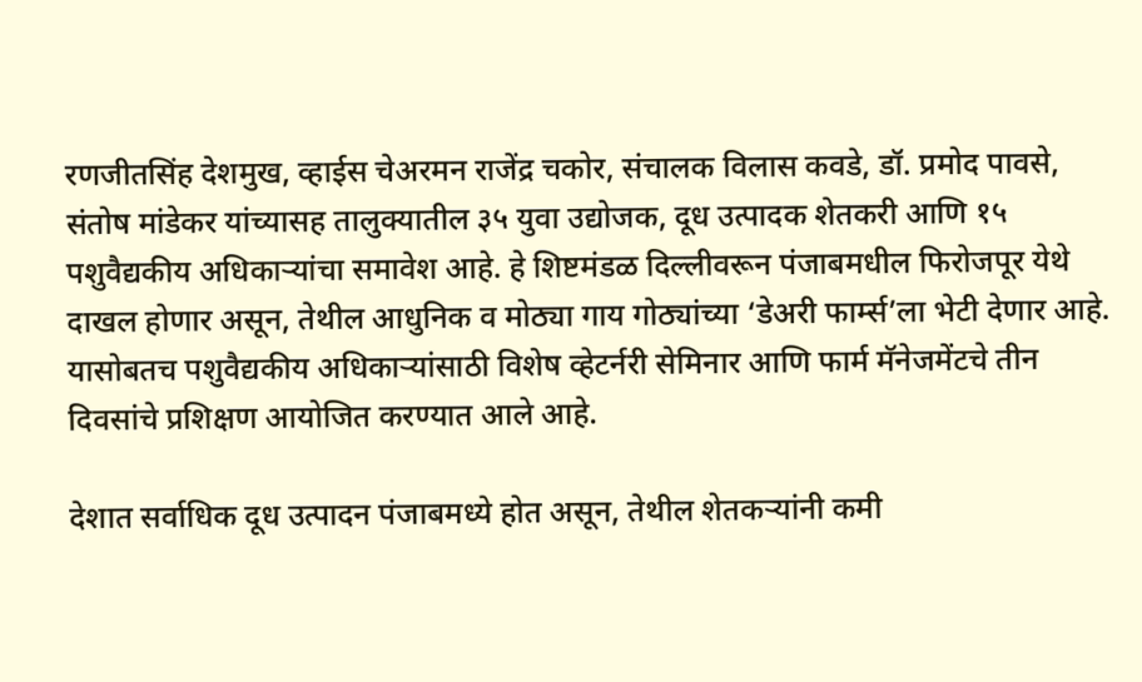रणजीतसिंह देशमुख, व्हाईस चेअरमन राजेंद्र चकोर, संचालक विलास कवडे, डॉ. प्रमोद पावसे, संतोष मांडेकर यांच्यासह तालुक्यातील ३५ युवा उद्योजक, दूध उत्पादक शेतकरी आणि १५ पशुवैद्यकीय अधिकाऱ्यांचा समावेश आहे. हे शिष्टमंडळ दिल्लीवरून पंजाबमधील फिरोजपूर येथे दाखल होणार असून, तेथील आधुनिक व मोठ्या गाय गोठ्यांच्या ‘डेअरी फार्म्स’ला भेटी देणार आहे. यासोबतच पशुवैद्यकीय अधिकाऱ्यांसाठी विशेष व्हेटर्नरी सेमिनार आणि फार्म मॅनेजमेंटचे तीन दिवसांचे प्रशिक्षण आयोजित करण्यात आले आहे.

देशात सर्वाधिक दूध उत्पादन पंजाबमध्ये होत असून, तेथील शेतकऱ्यांनी कमी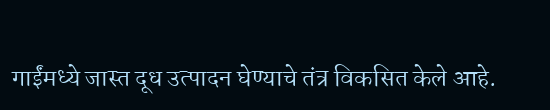गाईंमध्ये जास्त दूध उत्पादन घेण्याचे तंत्र विकसित केले आहे.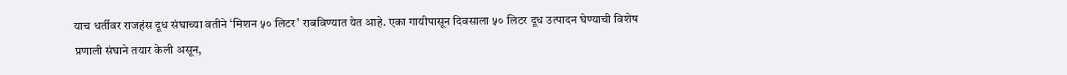याच धर्तीवर राजहंस दूध संघाच्या वतीने ‘मिशन ५० लिटर’ राबविण्यात येत आहे. एका गायीपासून दिवसाला ५० लिटर दूध उत्पादन घेण्याची विशेष प्रणाली संघाने तयार केली असून,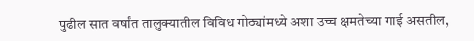पुढील सात वर्षांत तालुक्यातील विविध गोठ्यांमध्ये अशा उच्च क्षमतेच्या गाई असतील,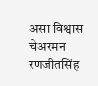असा विश्वास चेअरमन रणजीतसिंह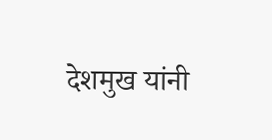देशमुख यांनी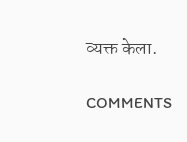व्यक्त केला.

COMMENTS